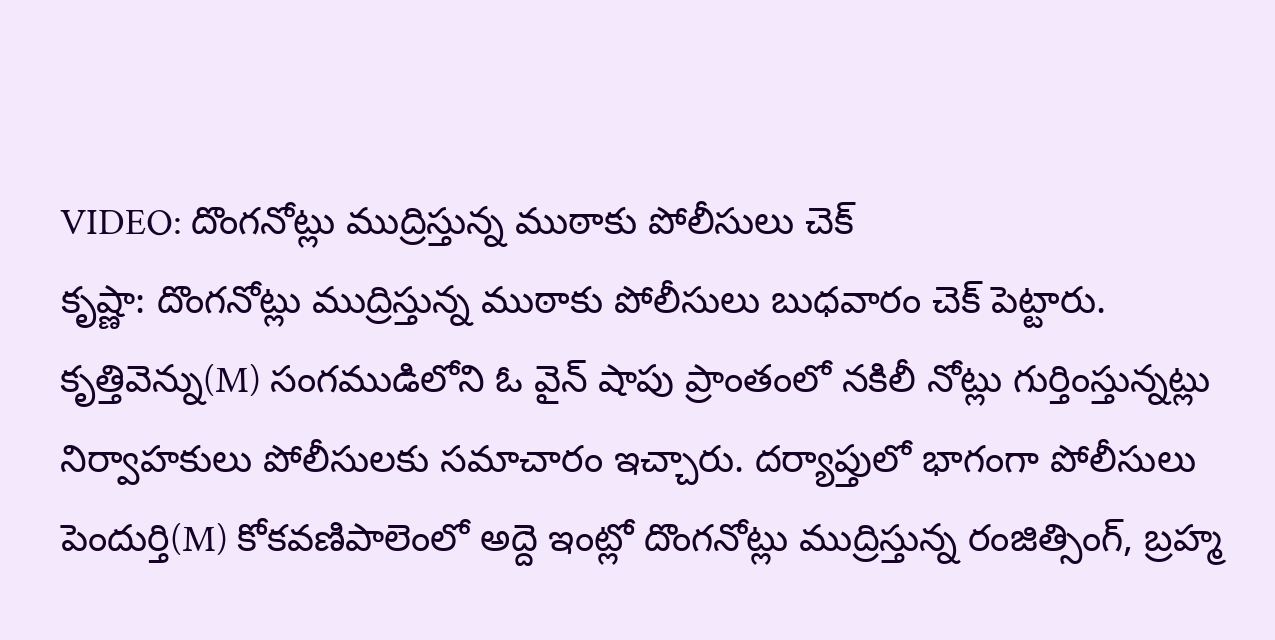VIDEO: దొంగనోట్లు ముద్రిస్తున్న ముఠాకు పోలీసులు చెక్
కృష్ణా: దొంగనోట్లు ముద్రిస్తున్న ముఠాకు పోలీసులు బుధవారం చెక్ పెట్టారు. కృత్తివెన్ను(M) సంగముడిలోని ఓ వైన్ షాపు ప్రాంతంలో నకిలీ నోట్లు గుర్తింస్తున్నట్లు నిర్వాహకులు పోలీసులకు సమాచారం ఇచ్చారు. దర్యాప్తులో భాగంగా పోలీసులు పెందుర్తి(M) కోకవణిపాలెంలో అద్దె ఇంట్లో దొంగనోట్లు ముద్రిస్తున్న రంజిత్సింగ్, బ్రహ్మ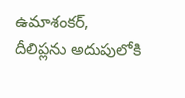ఉమాశంకర్, దీలిప్లను అదుపులోకి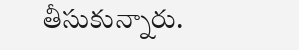తీసుకున్నారు.